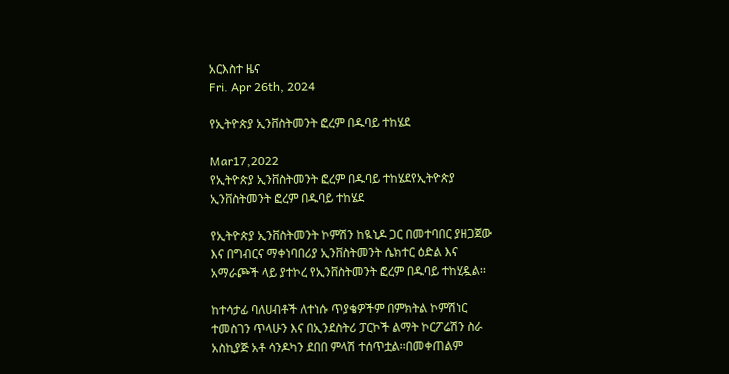አርእስተ ዜና
Fri. Apr 26th, 2024

የኢትዮጵያ ኢንቨስትመንት ፎረም በዱባይ ተከሄደ

Mar17,2022
የኢትዮጵያ ኢንቨስትመንት ፎረም በዱባይ ተከሄደየኢትዮጵያ ኢንቨስትመንት ፎረም በዱባይ ተከሄደ

የኢትዮጵያ ኢንቨስትመንት ኮምሽን ከዪኒዶ ጋር በመተባበር ያዘጋጀው እና በግብርና ማቀነባበሪያ ኢንቨስትመንት ሴክተር ዕድል እና አማራጮች ላይ ያተኮረ የኢንቨስትመንት ፎረም በዱባይ ተከሂዷል፡፡

ከተሳታፊ ባለሀብቶች ለተነሱ ጥያቄዎችም በምክትል ኮምሽነር ተመስገን ጥላሁን እና በኢንደስትሪ ፓርኮች ልማት ኮርፖሬሽን ስራ አስኪያጅ አቶ ሳንዶካን ደበበ ምላሽ ተሰጥቷል፡፡በመቀጠልም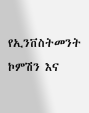የኢንቨስትመንት ኮምሽን እና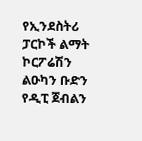የኢንደስትሪ ፓርኮች ልማት ኮርፖሬሽን ልዑካን ቡድን የዲፒ ጀብልን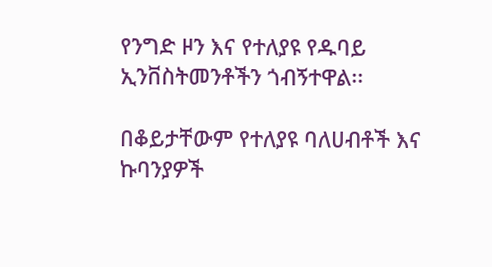የንግድ ዞን እና የተለያዩ የዱባይ ኢንቨስትመንቶችን ጎብኝተዋል፡፡

በቆይታቸውም የተለያዩ ባለሀብቶች እና ኩባንያዎች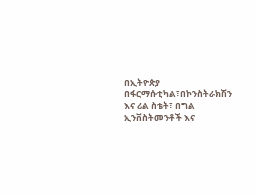በኢትዮጵያ በፋርማሱቲካል፣በኮንስትራክሽን እና ሪል ስቴት፣ በግል ኢንቨስትመንቶች እና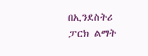በኢንደስትሪ ፓርክ ልማት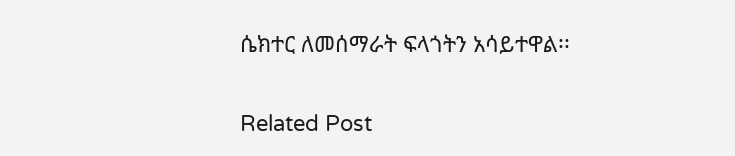ሴክተር ለመሰማራት ፍላጎትን አሳይተዋል፡፡

Related Post